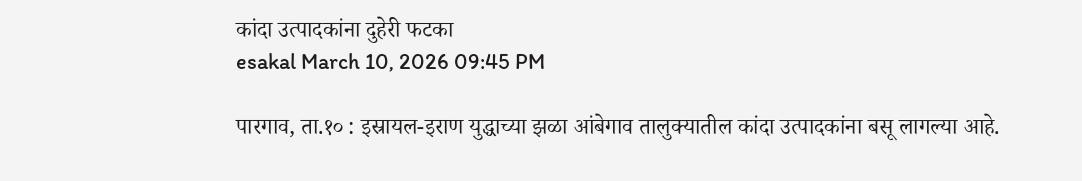कांदा उत्पादकांना दुहेरी फटका
esakal March 10, 2026 09:45 PM

पारगाव, ता.१० : इस्रायल-इराण युद्धाच्या झळा आंबेगाव तालुक्यातील कांदा उत्पादकांना बसू लागल्या आहे.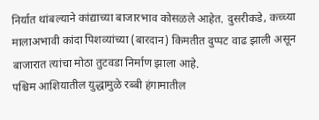निर्यात थांबल्याने कांद्याच्या बाजारभाव कोसळले आहेत. दुसरीकडे, कच्च्या मालाअभावी कांदा पिशव्यांच्या (बारदान) किमतीत दुप्पट वाढ झाली असून बाजारात त्यांचा मोठा तुटवडा निर्माण झाला आहे.
पश्चिम आशियातील युद्धामुळे रब्बी हंगामातील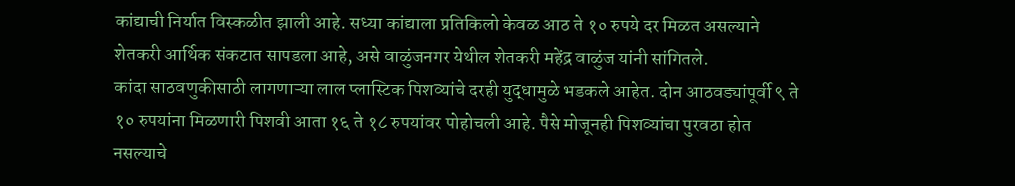कांद्याची निर्यात विस्कळीत झाली आहे. सध्या कांद्याला प्रतिकिलो केवळ आठ ते १० रुपये दर मिळत असल्याने शेतकरी आर्थिक संकटात सापडला आहे, असे वाळुंजनगर येथील शेतकरी महेंद्र वाळुंज यांनी सांगितले.
कांदा साठवणुकीसाठी लागणाऱ्या लाल प्लास्टिक पिशव्यांचे दरही युद्धामुळे भडकले आहेत. दोन आठवड्यांपूर्वी ९ ते १० रुपयांना मिळणारी पिशवी आता १६ ते १८ रुपयांवर पोहोचली आहे. पैसे मोजूनही पिशव्यांचा पुरवठा होत नसल्याचे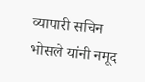व्यापारी सचिन भोसले यांनी नमूद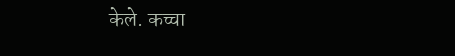केले. कच्चा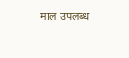माल उपलब्ध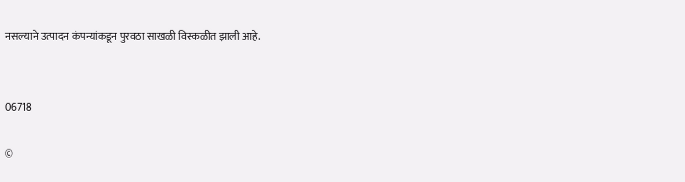नसल्याने उत्पादन कंपन्यांकडून पुरवठा साखळी विस्कळीत झाली आहे.


06718

©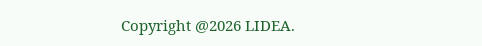Copyright @2026 LIDEA.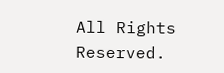All Rights Reserved.